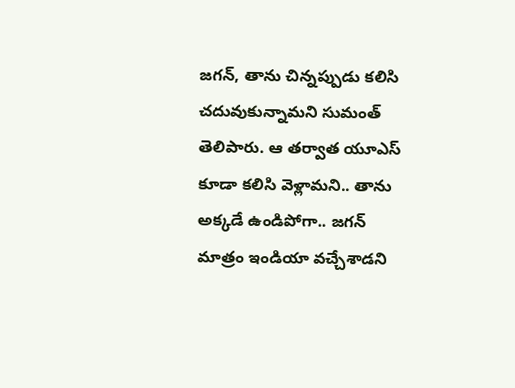జగన్, తాను చిన్నప్పుడు కలిసి చదువుకున్నామని సుమంత్ తెలిపారు. ఆ తర్వాత యూఎస్ కూడా కలిసి వెళ్లామని.. తాను అక్కడే ఉండిపోగా.. జగన్ మాత్రం ఇండియా వచ్చేశాడని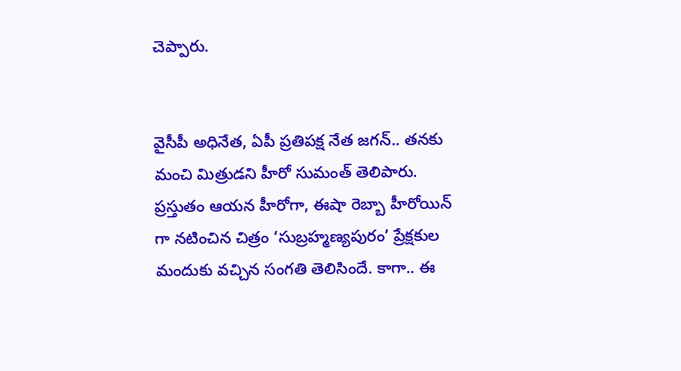చెప్పారు.


వైసీపీ అధినేత, ఏపీ ప్రతిపక్ష నేత జగన్.. తనకు మంచి మిత్రుడని హీరో సుమంత్ తెలిపారు. ప్రస్తుతం ఆయన హీరోగా, ఈషా రెబ్బా హీరోయిన్ గా నటించిన చిత్రం ‘సుబ్రహ్మణ్యపురం’ ప్రేక్షకుల మందుకు వచ్చిన సంగతి తెలిసిందే. కాగా.. ఈ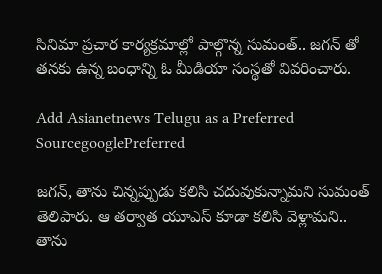సినిమా ప్రచార కార్యక్రమాల్లో పాల్గొన్న సుమంత్.. జగన్ తో తనకు ఉన్న బంధాన్ని ఓ మీడియా సంస్థతో వివరించారు.

Add Asianetnews Telugu as a Preferred SourcegooglePreferred

జగన్, తాను చిన్నప్పుడు కలిసి చదువుకున్నామని సుమంత్ తెలిపారు. ఆ తర్వాత యూఎస్ కూడా కలిసి వెళ్లామని.. తాను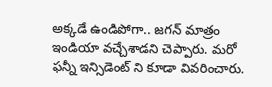అక్కడే ఉండిపోగా.. జగన్ మాత్రం ఇండియా వచ్చేశాడని చెప్పారు. మరో ఫన్నీ ఇన్సిడెంట్ ని కూడా వివరించారు.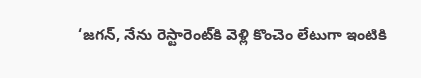‘జగన్, నేను రెస్టారెంట్‌కి వెళ్లి కొంచెం లేటుగా ఇంటికి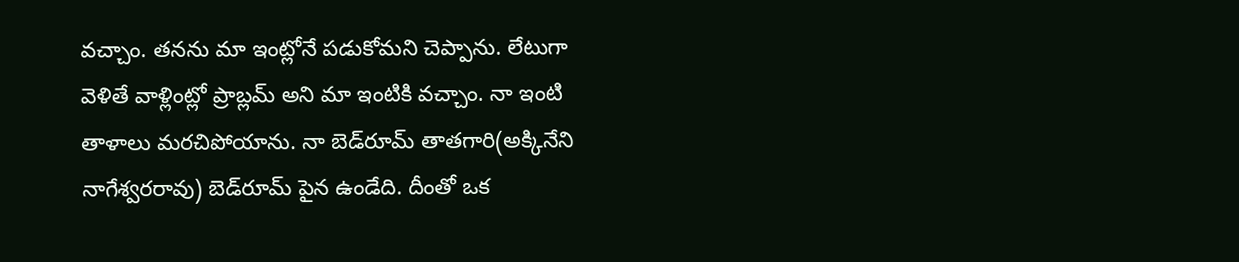వచ్చాం. తనను మా ఇంట్లోనే పడుకోమని చెప్పాను. లేటుగా వెళితే వాళ్లింట్లో ప్రాబ్లమ్ అని మా ఇంటికి వచ్చాం. నా ఇంటి తాళాలు మరచిపోయాను. నా బెడ్‌రూమ్ తాతగారి(అక్కినేని నాగేశ్వరరావు) బెడ్‌రూమ్ పైన ఉండేది. దీంతో ఒక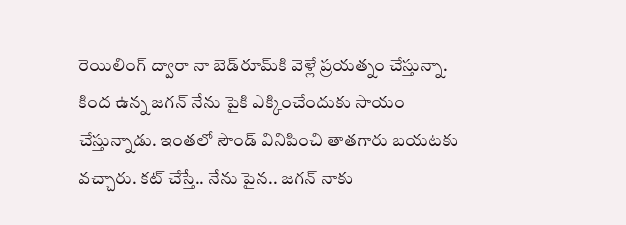రెయిలింగ్ ద్వారా నా బెడ్‌రూమ్‌కి వెళ్లే ప్రయత్నం చేస్తున్నా. కింద ఉన్న జగన్ నేను పైకి ఎక్కించేందుకు సాయం చేస్తున్నాడు. ఇంతలో సౌండ్ వినిపించి తాతగారు బయటకు వచ్చారు. కట్ చేస్తే.. నేను పైన.. జగన్ నాకు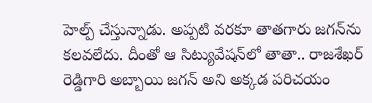హెల్ప్ చేస్తున్నాడు. అప్పటి వరకూ తాతగారు జగన్‌ను కలవలేదు. దీంతో ఆ సిట్యువేషన్‌లో తాతా.. రాజశేఖర్ రెడ్డిగారి అబ్బాయి జగన్ అని అక్కడ పరిచయం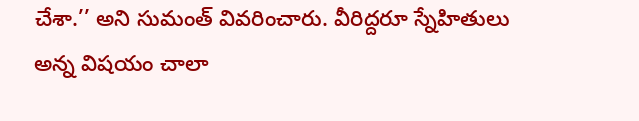చేశా.’’ అని సుమంత్ వివరించారు. వీరిద్దరూ స్నేహితులు అన్న విషయం చాలా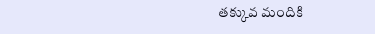తక్కువ మందికి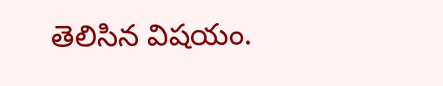తెలిసిన విషయం.